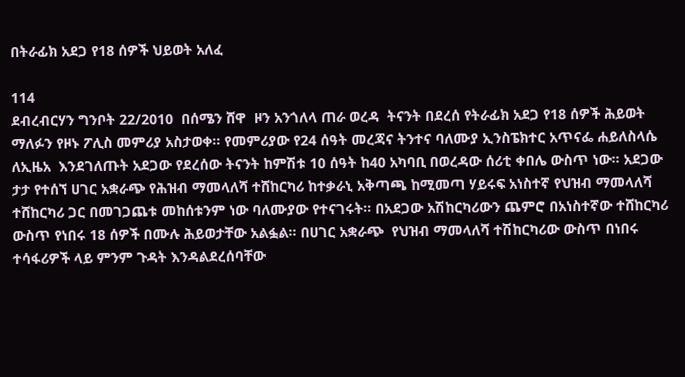በትራፊክ አደጋ የ18 ሰዎች ህይወት አለፈ

114
ደብረብርሃን ግንቦት 22/2010  በሰሜን ሸዋ  ዞን አንጎለላ ጠራ ወረዳ  ትናንት በደረሰ የትራፊክ አደጋ የ18 ሰዎች ሕይወት ማለፉን የዞኑ ፖሊስ መምሪያ አስታወቀ። የመምሪያው የ24 ሰዓት መረጃና ትንተና ባለሙያ ኢንስፔክተር አጥናፌ ሐይለስላሴ ለኢዜአ  እንደገለጡት አደጋው የደረሰው ትናንት ከምሽቱ 10 ሰዓት ከ40 አካባቢ በወረዳው ሰሪቲ ቀበሌ ውስጥ ነው፡፡ አደጋው ታታ የተሰኘ ሀገር አቋራጭ የሕዝብ ማመላለሻ ተሸከርካሪ ከተቃራኒ አቅጣጫ ከሚመጣ ሃይሩፍ አነስተኛ የህዝብ ማመላለሻ ተሸከርካሪ ጋር በመገጋጨቱ መከሰቱንም ነው ባለሙያው የተናገሩት፡፡ በአደጋው አሽከርካሪውን ጨምሮ በአነስተኛው ተሸከርካሪ ውስጥ የነበሩ 18 ሰዎች በሙሉ ሕይወታቸው አልፏል፡፡ በሀገር አቋራጭ  የህዝብ ማመላለሻ ተሽከርካሪው ውስጥ በነበሩ ተሳፋሪዎች ላይ ምንም ጉዳት እንዳልደረሰባቸው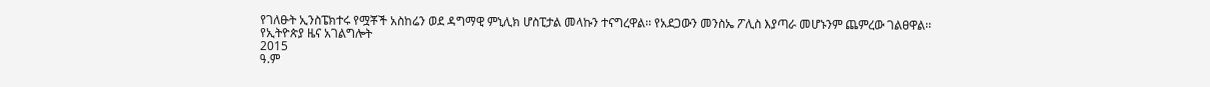የገለፁት ኢንስፔክተሩ የሟቾች አስከሬን ወደ ዳግማዊ ምኒሊክ ሆስፒታል መላኩን ተናግረዋል፡፡ የአደጋውን መንስኤ ፖሊስ እያጣራ መሆኑንም ጨምረው ገልፀዋል፡፡
የኢትዮጵያ ዜና አገልግሎት
2015
ዓ.ም